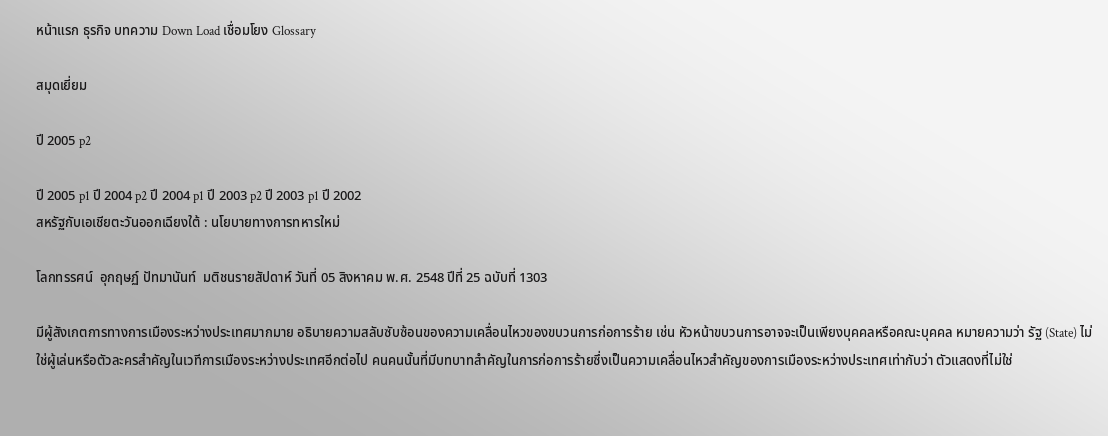หน้าแรก ธุรกิจ บทความ Down Load เชื่อมโยง Glossary

สมุดเยี่ยม

ปี 2005 p2

ปี 2005 p1 ปี 2004 p2 ปี 2004 p1 ปี 2003 p2 ปี 2003 p1 ปี 2002
สหรัฐกับเอเชียตะวันออกเฉียงใต้ : นโยบายทางการทหารใหม่

โลกทรรศน์  อุกฤษฏ์ ปัทมานันท์  มติชนรายสัปดาห์ วันที่ 05 สิงหาคม พ.ศ. 2548 ปีที่ 25 ฉบับที่ 1303

มีผู้สังเกตการทางการเมืองระหว่างประเทศมากมาย อธิบายความสลับซับซ้อนของความเคลื่อนไหวของขบวนการก่อการร้าย เช่น หัวหน้าขบวนการอาจจะเป็นเพียงบุคคลหรือคณะบุคคล หมายความว่า รัฐ (State) ไม่ใช่ผู้เล่นหรือตัวละครสำคัญในเวทีการเมืองระหว่างประเทศอีกต่อไป คนคนนั้นที่มีบทบาทสำคัญในการก่อการร้ายซึ่งเป็นความเคลื่อนไหวสำคัญของการเมืองระหว่างประเทศเท่ากับว่า ตัวแสดงที่ไม่ใช่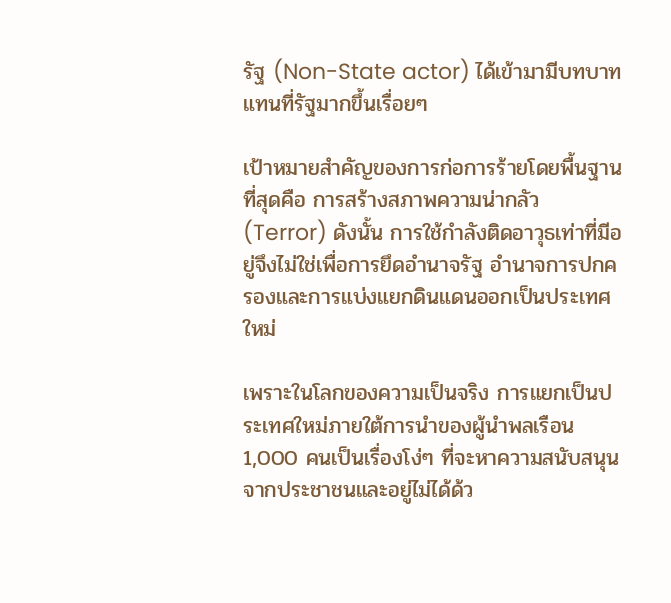รัฐ (Non-State actor) ได้เข้ามามีบทบาทแทนที่รัฐมากขึ้นเรื่อยๆ

เป้าหมายสำคัญของการก่อการร้ายโดยพื้นฐานที่สุดคือ การสร้างสภาพความน่ากลัว (Terror) ดังนั้น การใช้กำลังติดอาวุธเท่าที่มีอยู่จึงไม่ใช่เพื่อการยึดอำนาจรัฐ อำนาจการปกครองและการแบ่งแยกดินแดนออกเป็นประเทศใหม่

เพราะในโลกของความเป็นจริง การแยกเป็นประเทศใหม่ภายใต้การนำของผู้นำพลเรือน 1,000 คนเป็นเรื่องโง่ๆ ที่จะหาความสนับสนุนจากประชาชนและอยู่ไม่ได้ด้ว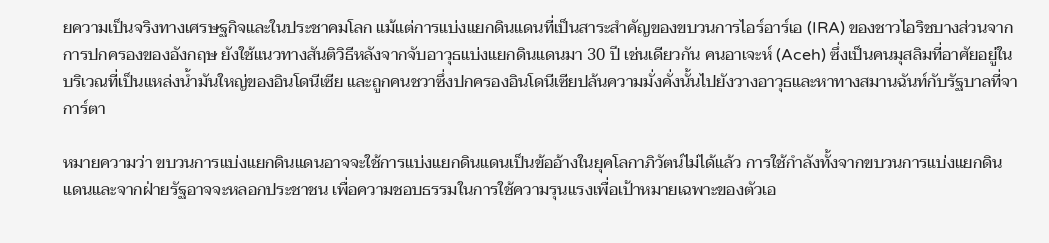ยความเป็นจริงทางเศรษฐกิจและในประชาคมโลก แม้แต่การแบ่งแยกดินแดนที่เป็นสาระสำคัญของขบวนการไอร์อาร์เอ (IRA) ของชาวไอริชบางส่วนจากการปกครองของอังกฤษ ยังใช้แนวทางสันติวิธีหลังจากจับอาวุธแบ่งแยกดินแดนมา 30 ปี เช่นเดียวกัน คนอาเจะห์ (Aceh) ซึ่งเป็นคนมุสลิมที่อาศัยอยู่ในบริเวณที่เป็นแหล่งน้ำมันใหญ่ของอินโดนีเซีย และถูกคนชวาซึ่งปกครองอินโดนีเซียปล้นความมั่งคั่งนั้นไปยังวางอาวุธและหาทางสมานฉันท์กับรัฐบาลที่จาการ์ตา

หมายความว่า ขบวนการแบ่งแยกดินแดนอาจจะใช้การแบ่งแยกดินแดนเป็นข้ออ้างในยุคโลกาภิวัตน์ไม่ได้แล้ว การใช้กำลังทั้งจากขบวนการแบ่งแยกดินแดนและจากฝ่ายรัฐอาจจะหลอกประชาชน เพื่อความชอบธรรมในการใช้ความรุนแรงเพื่อเป้าหมายเฉพาะของตัวเอ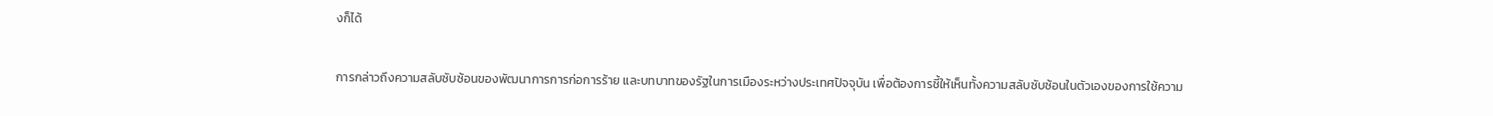งก็ได้

การกล่าวถึงความสลับซับซ้อนของพัฒนาการการก่อการร้าย และบทบาทของรัฐในการเมืองระหว่างประเทศปัจจุบัน เพื่อต้องการชี้ให้เห็นทั้งความสลับซับซ้อนในตัวเองของการใช้ความ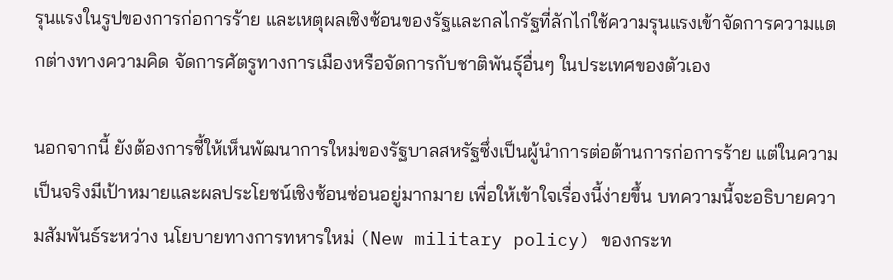รุนแรงในรูปของการก่อการร้าย และเหตุผลเชิงซ้อนของรัฐและกลไกรัฐที่ลักไก่ใช้ความรุนแรงเข้าจัดการความแตกต่างทางความคิด จัดการศัตรูทางการเมืองหรือจัดการกับชาติพันธุ์อื่นๆ ในประเทศของตัวเอง

นอกจากนี้ ยังต้องการชี้ให้เห็นพัฒนาการใหม่ของรัฐบาลสหรัฐซึ่งเป็นผู้นำการต่อต้านการก่อการร้าย แต่ในความเป็นจริงมีเป้าหมายและผลประโยชน์เชิงซ้อนซ่อนอยู่มากมาย เพื่อให้เข้าใจเรื่องนี้ง่ายขึ้น บทความนี้จะอธิบายความสัมพันธ์ระหว่าง นโยบายทางการทหารใหม่ (New military policy) ของกระท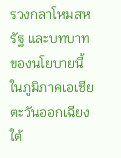รวงกลาโหมสหรัฐ และบทบาทของนโยบายนี้ในภูมิภาคเอเชียตะวันออกเฉียงใต้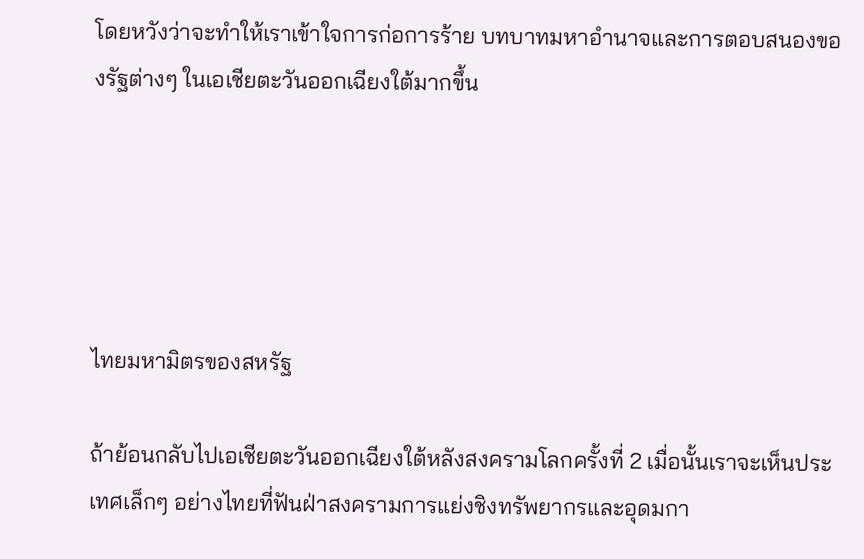โดยหวังว่าจะทำให้เราเข้าใจการก่อการร้าย บทบาทมหาอำนาจและการตอบสนองของรัฐต่างๆ ในเอเชียตะวันออกเฉียงใต้มากขึ้น





ไทยมหามิตรของสหรัฐ

ถ้าย้อนกลับไปเอเชียตะวันออกเฉียงใต้หลังสงครามโลกครั้งที่ 2 เมื่อนั้นเราจะเห็นประเทศเล็กๆ อย่างไทยที่ฟันฝ่าสงครามการแย่งชิงทรัพยากรและอุดมกา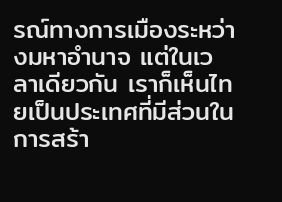รณ์ทางการเมืองระหว่างมหาอำนาจ แต่ในเวลาเดียวกัน เราก็เห็นไทยเป็นประเทศที่มีส่วนในการสร้า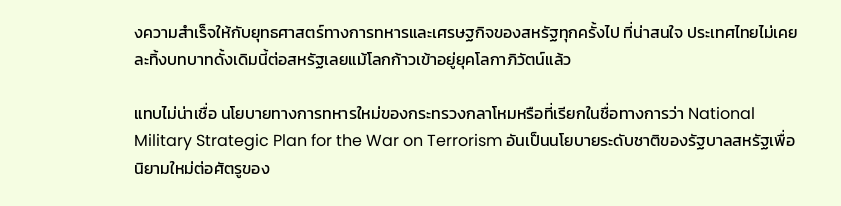งความสำเร็จให้กับยุทธศาสตร์ทางการทหารและเศรษฐกิจของสหรัฐทุกครั้งไป ที่น่าสนใจ ประเทศไทยไม่เคยละทิ้งบทบาทดั้งเดิมนี้ต่อสหรัฐเลยแม้โลกก้าวเข้าอยู่ยุคโลกาภิวัตน์แล้ว

แทบไม่น่าเชื่อ นโยบายทางการทหารใหม่ของกระทรวงกลาโหมหรือที่เรียกในชื่อทางการว่า National Military Strategic Plan for the War on Terrorism อันเป็นนโยบายระดับชาติของรัฐบาลสหรัฐเพื่อนิยามใหม่ต่อศัตรูของ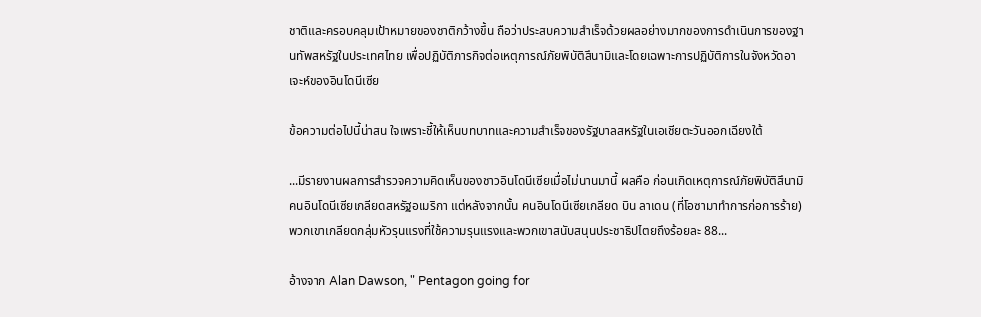ชาติและครอบคลุมเป้าหมายของชาติกว้างขึ้น ถือว่าประสบความสำเร็จด้วยผลอย่างมากของการดำเนินการของฐานทัพสหรัฐในประเทศไทย เพื่อปฏิบัติภารกิจต่อเหตุการณ์ภัยพิบัติสึนามิและโดยเฉพาะการปฏิบัติการในจังหวัดอาเจะห์ของอินโดนีเซีย

ข้อความต่อไปนี้น่าสน ใจเพราะชี้ให้เห็นบทบาทและความสำเร็จของรัฐบาลสหรัฐในเอเชียตะวันออกเฉียงใต้

...มีรายงานผลการสำรวจความคิดเห็นของชาวอินโดนีเซียเมื่อไม่นานมานี้ ผลคือ ก่อนเกิดเหตุการณ์ภัยพิบัติสึนามิ คนอินโดนีเซียเกลียดสหรัฐอเมริกา แต่หลังจากนั้น คนอินโดนีเซียเกลียด บิน ลาเดน (ที่โอซามาทำการก่อการร้าย) พวกเขาเกลียดกลุ่มหัวรุนแรงที่ใช้ความรุนแรงและพวกเขาสนับสนุนประชาธิปไตยถึงร้อยละ 88...

อ้างจาก Alan Dawson, " Pentagon going for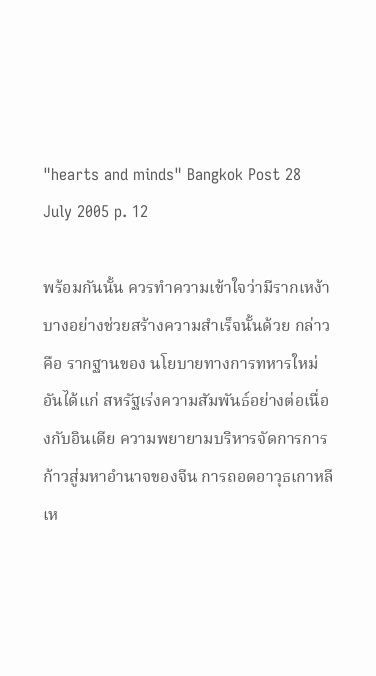"hearts and minds" Bangkok Post 28 July 2005 p. 12

พร้อมกันนั้น ควรทำความเข้าใจว่ามีรากเหง้าบางอย่างช่วยสร้างความสำเร็จนั้นด้วย กล่าวคือ รากฐานของ นโยบายทางการทหารใหม่ อันได้แก่ สหรัฐเร่งความสัมพันธ์อย่างต่อเนื่องกับอินเดีย ความพยายามบริหารจัดการการก้าวสู่มหาอำนาจของจีน การถอดอาวุธเกาหลีเห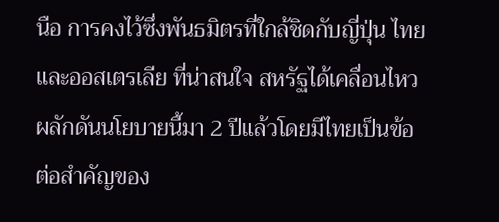นือ การคงไว้ซึ่งพันธมิตรที่ใกล้ชิดกับญี่ปุ่น ไทย และออสเตรเลีย ที่น่าสนใจ สหรัฐได้เคลื่อนไหวผลักดันนโยบายนี้มา 2 ปีแล้วโดยมีไทยเป็นข้อต่อสำคัญของ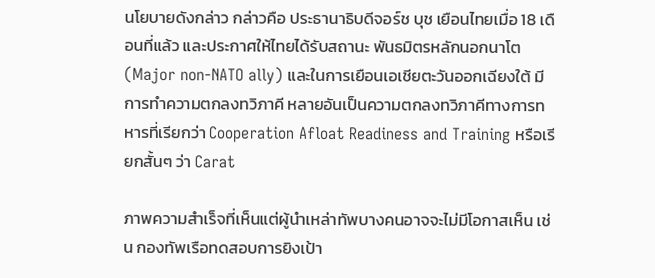นโยบายดังกล่าว กล่าวคือ ประธานาธิบดีจอร์ช บุช เยือนไทยเมื่อ 18 เดือนที่แล้ว และประกาศให้ไทยได้รับสถานะ พันธมิตรหลักนอกนาโต (Major non-NATO ally) และในการเยือนเอเชียตะวันออกเฉียงใต้ มีการทำความตกลงทวิภาคี หลายอันเป็นความตกลงทวิภาคีทางการทหารที่เรียกว่า Cooperation Afloat Readiness and Training หรือเรียกสั้นๆ ว่า Carat

ภาพความสำเร็จที่เห็นแต่ผู้นำเหล่าทัพบางคนอาจจะไม่มีโอกาสเห็น เช่น กองทัพเรือทดสอบการยิงเป้า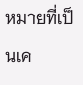หมายที่เป็นเค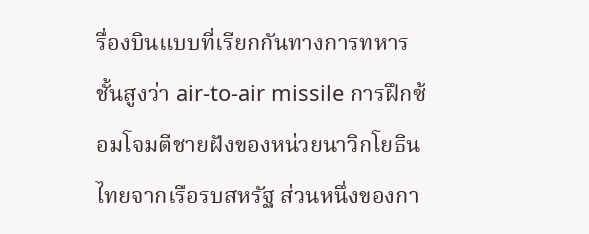รื่องบินแบบที่เรียกกันทางการทหารชั้นสูงว่า air-to-air missile การฝึกซ้อมโจมตีชายฝังของหน่วยนาวิกโยธินไทยจากเรือรบสหรัฐ ส่วนหนึ่งของกา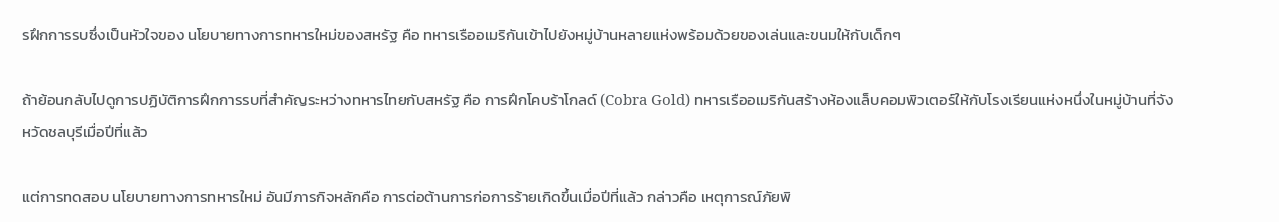รฝึกการรบซึ่งเป็นหัวใจของ นโยบายทางการทหารใหม่ของสหรัฐ คือ ทหารเรืออเมริกันเข้าไปยังหมู่บ้านหลายแห่งพร้อมด้วยของเล่นและขนมให้กับเด็กๆ

ถ้าย้อนกลับไปดูการปฏิบัติการฝึกการรบที่สำคัญระหว่างทหารไทยกับสหรัฐ คือ การฝึกโคบร้าโกลด์ (Cobra Gold) ทหารเรืออเมริกันสร้างห้องแล็บคอมพิวเตอร์ให้กับโรงเรียนแห่งหนึ่งในหมู่บ้านที่จังหวัดชลบุรีเมื่อปีที่แล้ว

แต่การทดสอบ นโยบายทางการทหารใหม่ อันมีภารกิจหลักคือ การต่อต้านการก่อการร้ายเกิดขึ้นเมื่อปีที่แล้ว กล่าวคือ เหตุการณ์ภัยพิ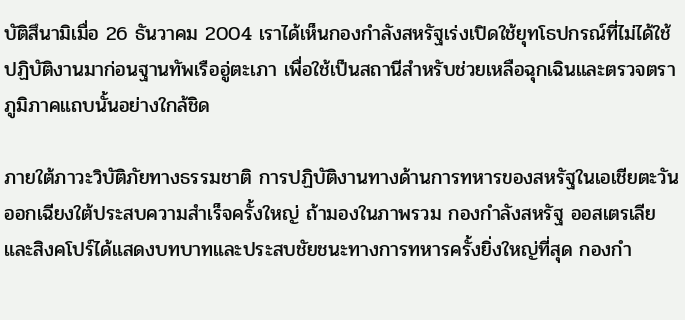บัติสึนามิเมื่อ 26 ธันวาคม 2004 เราได้เห็นกองกำลังสหรัฐเร่งเปิดใช้ยุทโธปกรณ์ที่ไม่ได้ใช้ปฏิบัติงานมาก่อนฐานทัพเรืออู่ตะเภา เพื่อใช้เป็นสถานีสำหรับช่วยเหลือฉุกเฉินและตรวจตราภูมิภาคแถบนั้นอย่างใกล้ชิด

ภายใต้ภาวะวิบัติภัยทางธรรมชาติ การปฏิบัติงานทางด้านการทหารของสหรัฐในเอเชียตะวันออกเฉียงใต้ประสบความสำเร็จครั้งใหญ่ ถ้ามองในภาพรวม กองกำลังสหรัฐ ออสเตรเลียและสิงคโปร์ได้แสดงบทบาทและประสบชัยชนะทางการทหารครั้งยิ่งใหญ่ที่สุด กองกำ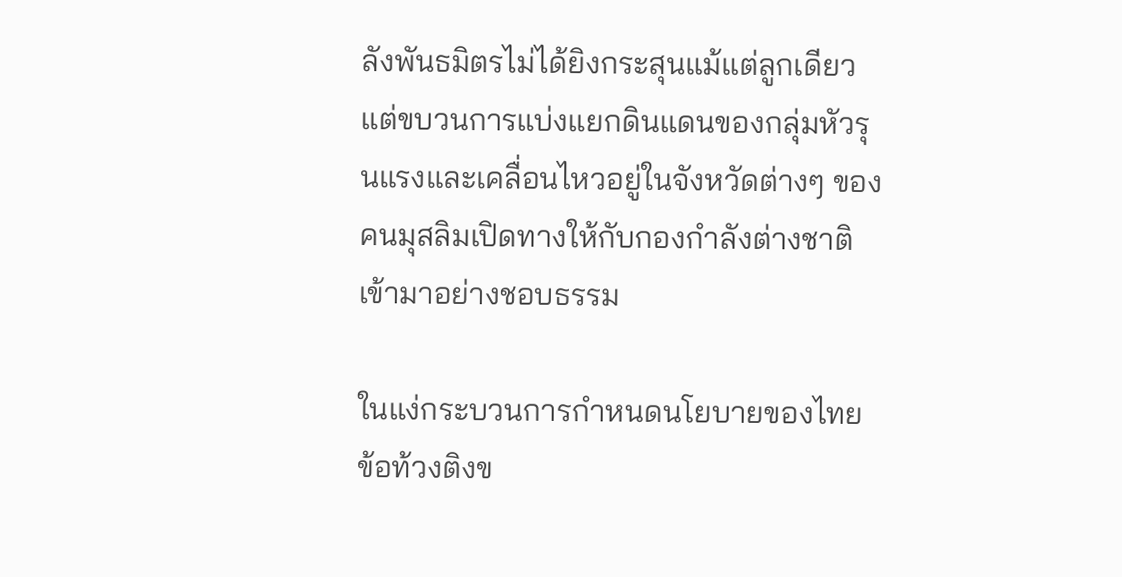ลังพันธมิตรไม่ได้ยิงกระสุนแม้แต่ลูกเดียว แต่ขบวนการแบ่งแยกดินแดนของกลุ่มหัวรุนแรงและเคลื่อนไหวอยู่ในจังหวัดต่างๆ ของคนมุสลิมเปิดทางให้กับกองกำลังต่างชาติเข้ามาอย่างชอบธรรม

ในแง่กระบวนการกำหนดนโยบายของไทย ข้อท้วงติงข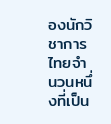องนักวิชาการไทยจำนวนหนึ่งที่เป็น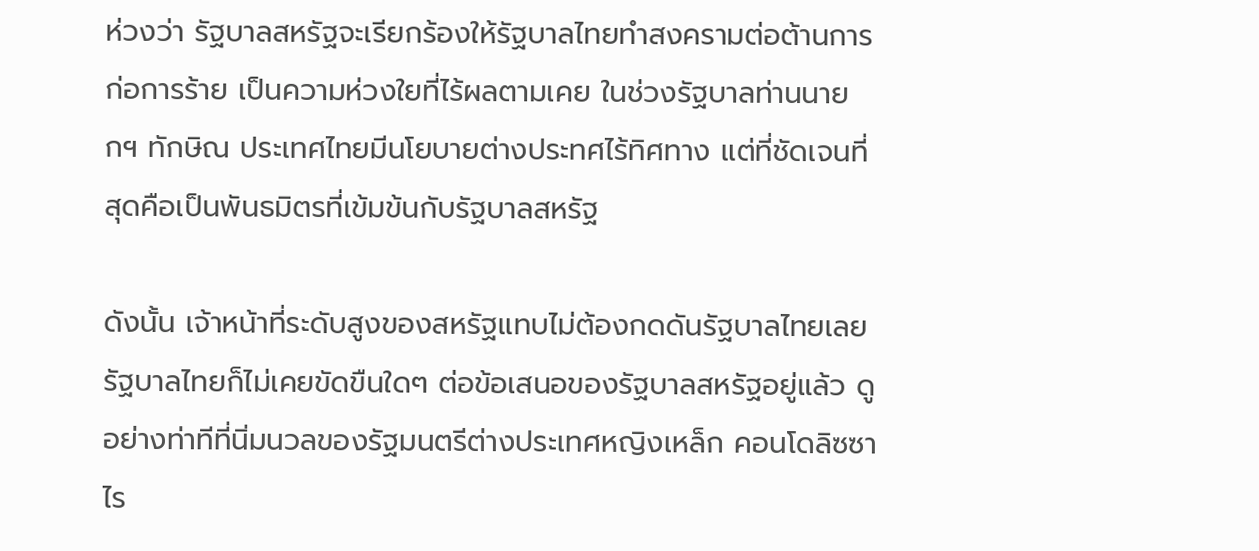ห่วงว่า รัฐบาลสหรัฐจะเรียกร้องให้รัฐบาลไทยทำสงครามต่อต้านการก่อการร้าย เป็นความห่วงใยที่ไร้ผลตามเคย ในช่วงรัฐบาลท่านนายกฯ ทักษิณ ประเทศไทยมีนโยบายต่างประทศไร้ทิศทาง แต่ที่ชัดเจนที่สุดคือเป็นพันธมิตรที่เข้มข้นกับรัฐบาลสหรัฐ

ดังนั้น เจ้าหน้าที่ระดับสูงของสหรัฐแทบไม่ต้องกดดันรัฐบาลไทยเลย รัฐบาลไทยก็ไม่เคยขัดขืนใดๆ ต่อข้อเสนอของรัฐบาลสหรัฐอยู่แล้ว ดูอย่างท่าทีที่นิ่มนวลของรัฐมนตรีต่างประเทศหญิงเหล็ก คอนโดลิซซา ไร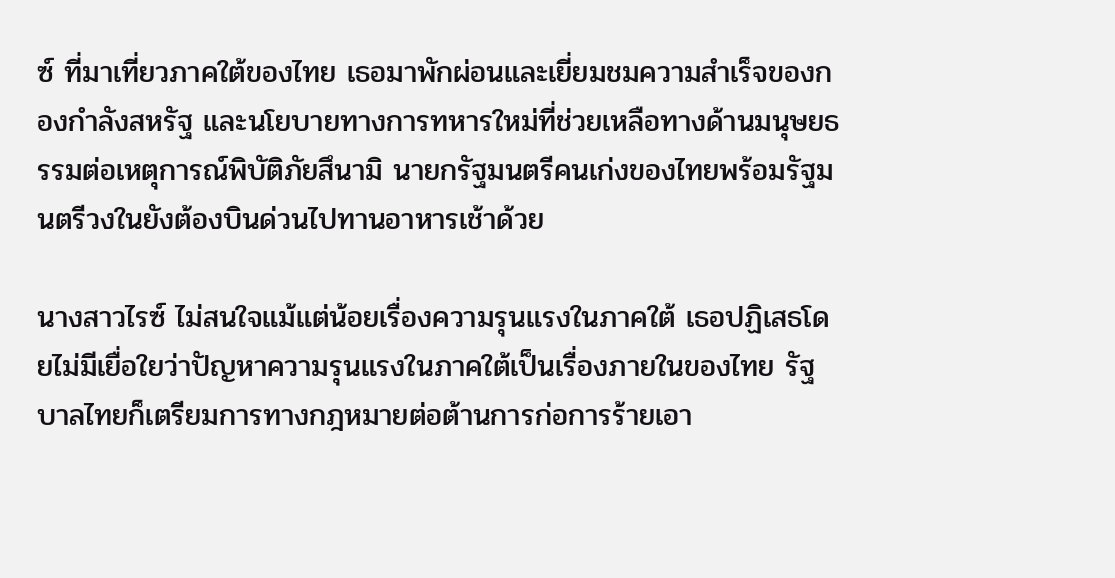ซ์ ที่มาเที่ยวภาคใต้ของไทย เธอมาพักผ่อนและเยี่ยมชมความสำเร็จของกองกำลังสหรัฐ และนโยบายทางการทหารใหม่ที่ช่วยเหลือทางด้านมนุษยธรรมต่อเหตุการณ์พิบัติภัยสึนามิ นายกรัฐมนตรีคนเก่งของไทยพร้อมรัฐมนตรีวงในยังต้องบินด่วนไปทานอาหารเช้าด้วย

นางสาวไรซ์ ไม่สนใจแม้แต่น้อยเรื่องความรุนแรงในภาคใต้ เธอปฏิเสธโดยไม่มีเยื่อใยว่าปัญหาความรุนแรงในภาคใต้เป็นเรื่องภายในของไทย รัฐบาลไทยก็เตรียมการทางกฎหมายต่อต้านการก่อการร้ายเอา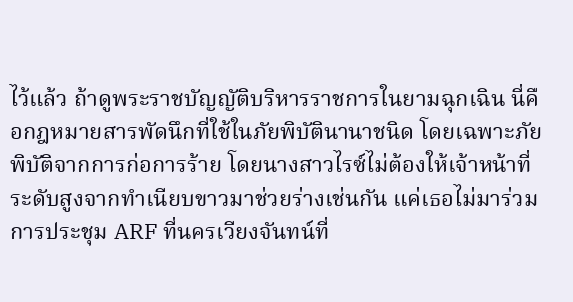ไว้แล้ว ถ้าดูพระราชบัญญัติบริหารราชการในยามฉุกเฉิน นี่คือกฎหมายสารพัดนึกที่ใช้ในภัยพิบัตินานาชนิด โดยเฉพาะภัยพิบัติจากการก่อการร้าย โดยนางสาวไรซ์ไม่ต้องให้เจ้าหน้าที่ระดับสูงจากทำเนียบขาวมาช่วยร่างเช่นกัน แค่เธอไม่มาร่วมการประชุม ARF ที่นครเวียงจันทน์ที่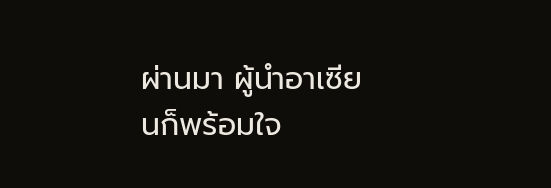ผ่านมา ผู้นำอาเซียนก็พร้อมใจ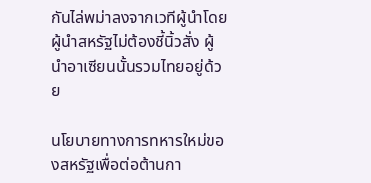กันไล่พม่าลงจากเวทีผู้นำโดยผู้นำสหรัฐไม่ต้องชี้นิ้วสั่ง ผู้นำอาเซียนนั้นรวมไทยอยู่ด้วย

นโยบายทางการทหารใหม่ของสหรัฐเพื่อต่อต้านกา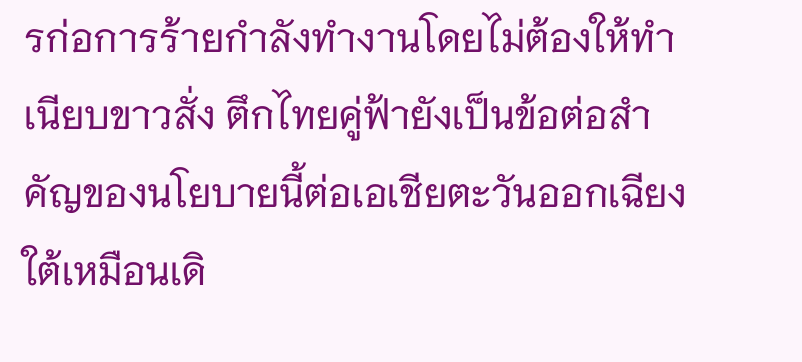รก่อการร้ายกำลังทำงานโดยไม่ต้องให้ทำเนียบขาวสั่ง ตึกไทยคู่ฟ้ายังเป็นข้อต่อสำคัญของนโยบายนี้ต่อเอเชียตะวันออกเฉียงใต้เหมือนเดิ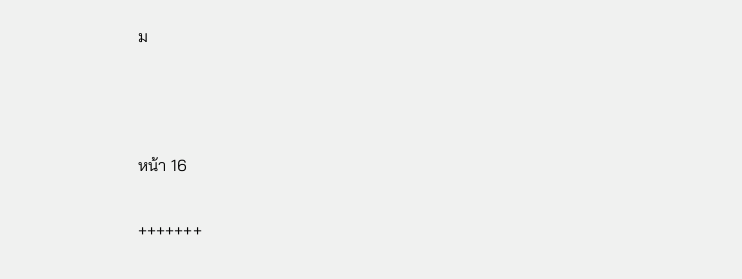ม



หน้า 16

+++++++